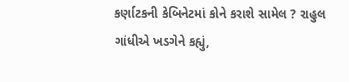કર્ણાટકની કેબિનેટમાં કોને કરાશે સામેલ ? રાહુલ ગાંધીએ ખડગેને કહ્યું,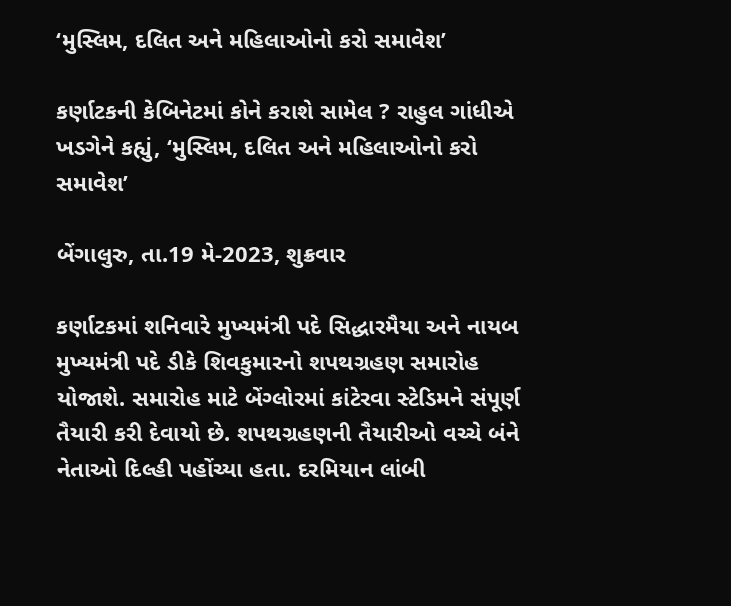‘મુસ્લિમ, દલિત અને મહિલાઓનો કરો સમાવેશ’

કર્ણાટકની કેબિનેટમાં કોને કરાશે સામેલ ? રાહુલ ગાંધીએ ખડગેને કહ્યું, ‘મુસ્લિમ, દલિત અને મહિલાઓનો કરો સમાવેશ’

બેંગાલુરુ, તા.19 મે-2023, શુક્રવાર

કર્ણાટકમાં શનિવારે મુખ્યમંત્રી પદે સિદ્ધારમૈયા અને નાયબ મુખ્યમંત્રી પદે ડીકે શિવકુમારનો શપથગ્રહણ સમારોહ યોજાશે. સમારોહ માટે બેંગ્લોરમાં કાંટેરવા સ્ટેડિમને સંપૂર્ણ તૈયારી કરી દેવાયો છે. શપથગ્રહણની તૈયારીઓ વચ્ચે બંને નેતાઓ દિલ્હી પહોંચ્યા હતા. દરમિયાન લાંબી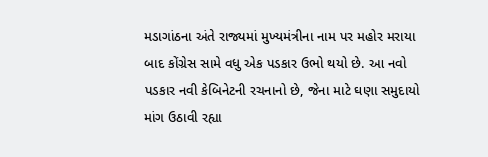મડાગાંઠના અંતે રાજ્યમાં મુખ્યમંત્રીના નામ પર મહોર મરાયા બાદ કોંગ્રેસ સામે વધુ એક પડકાર ઉભો થયો છે. આ નવો પડકાર નવી કેબિનેટની રચનાનો છે, જેના માટે ઘણા સમુદાયો માંગ ઉઠાવી રહ્યા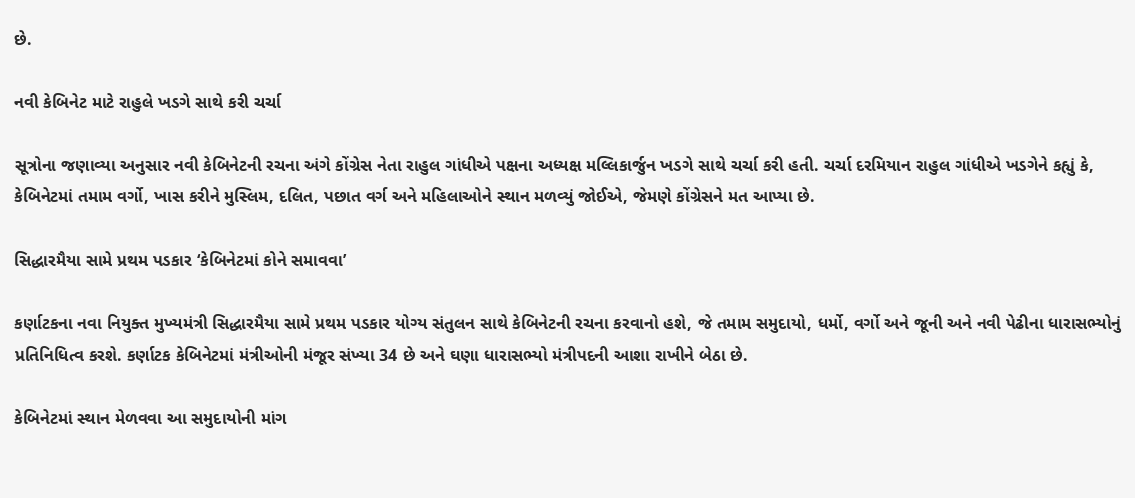છે.

નવી કેબિનેટ માટે રાહુલે ખડગે સાથે કરી ચર્ચા

સૂત્રોના જણાવ્યા અનુસાર નવી કેબિનેટની રચના અંગે કોંગ્રેસ નેતા રાહુલ ગાંધીએ પક્ષના અધ્યક્ષ મલ્લિકાર્જુન ખડગે સાથે ચર્ચા કરી હતી. ચર્ચા દરમિયાન રાહુલ ગાંધીએ ખડગેને કહ્યું કે, કેબિનેટમાં તમામ વર્ગો, ખાસ કરીને મુસ્લિમ, દલિત, પછાત વર્ગ અને મહિલાઓને સ્થાન મળવ્યું જોઈએ, જેમણે કોંગ્રેસને મત આપ્યા છે.

સિદ્ધારમૈયા સામે પ્રથમ પડકાર ‘કેબિનેટમાં કોને સમાવવા’

કર્ણાટકના નવા નિયુક્ત મુખ્યમંત્રી સિદ્ધારમૈયા સામે પ્રથમ પડકાર યોગ્ય સંતુલન સાથે કેબિનેટની રચના કરવાનો હશે, જે તમામ સમુદાયો, ધર્મો, વર્ગો અને જૂની અને નવી પેઢીના ધારાસભ્યોનું પ્રતિનિધિત્વ કરશે. કર્ણાટક કેબિનેટમાં મંત્રીઓની મંજૂર સંખ્યા 34 છે અને ઘણા ધારાસભ્યો મંત્રીપદની આશા રાખીને બેઠા છે.

કેબિનેટમાં સ્થાન મેળવવા આ સમુદાયોની માંગ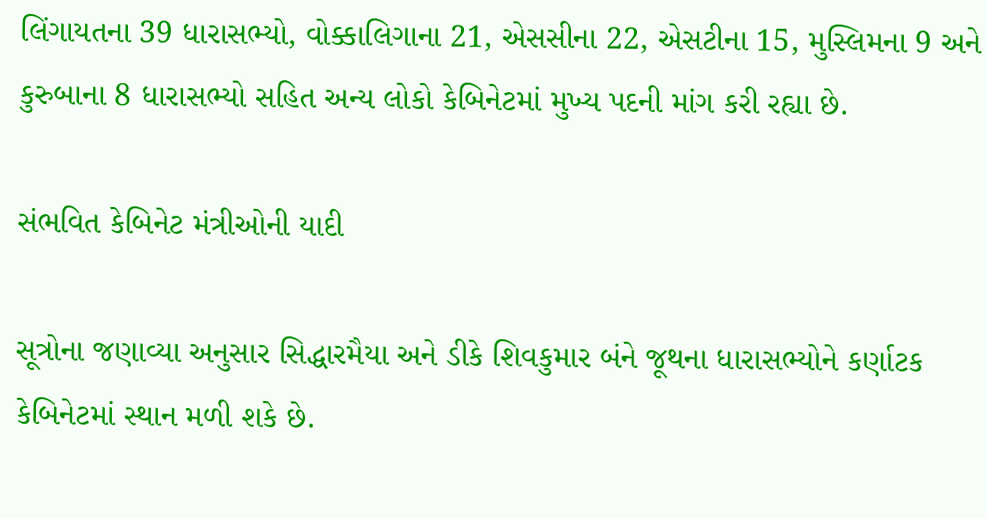લિંગાયતના 39 ધારાસભ્યો, વોક્કાલિગાના 21, એસસીના 22, એસટીના 15, મુસ્લિમના 9 અને કુરુબાના 8 ધારાસભ્યો સહિત અન્ય લોકો કેબિનેટમાં મુખ્ય પદની માંગ કરી રહ્યા છે.

સંભવિત કેબિનેટ મંત્રીઓની યાદી

સૂત્રોના જણાવ્યા અનુસાર સિદ્ધારમૈયા અને ડીકે શિવકુમાર બંને જૂથના ધારાસભ્યોને કર્ણાટક કેબિનેટમાં સ્થાન મળી શકે છે.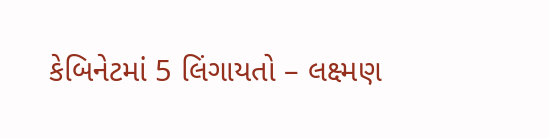કેબિનેટમાં 5 લિંગાયતો – લક્ષ્મણ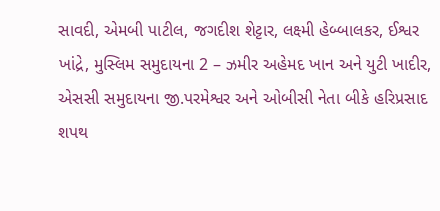સાવદી, એમબી પાટીલ, જગદીશ શેટ્ટાર, લક્ષ્મી હેબ્બાલકર, ઈશ્વર ખાંદ્રે, મુસ્લિમ સમુદાયના 2 – ઝમીર અહેમદ ખાન અને યુટી ખાદીર, એસસી સમુદાયના જી.પરમેશ્વર અને ઓબીસી નેતા બીકે હરિપ્રસાદ શપથ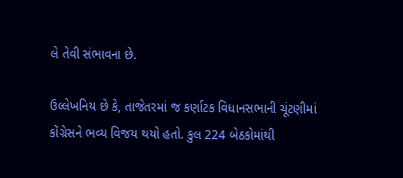લે તેવી સંભાવના છે.

ઉલ્લેખનિય છે કે, તાજેતરમાં જ કર્ણાટક વિધાનસભાની ચૂંટણીમાં કોંગ્રેસને ભવ્ય વિજય થયો હતો. કુલ 224 બેઠકોમાંથી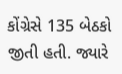કોંગ્રેસે 135 બેઠકો જીતી હતી. જ્યારે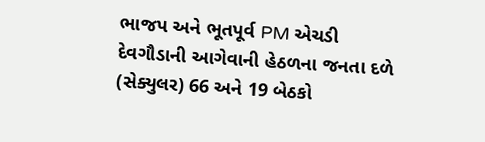ભાજપ અને ભૂતપૂર્વ PM એચડી દેવગૌડાની આગેવાની હેઠળના જનતા દળે (સેક્યુલર) 66 અને 19 બેઠકો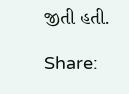જીતી હતી.

Share: